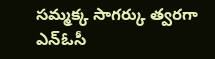సమ్మక్క సాగర్కు త్వరగా ఎన్ఓసీ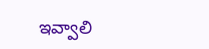ఇవ్వాలి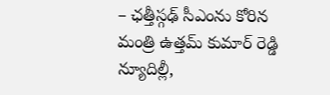– ఛత్తీస్గఢ్ సీఎంను కోరిన మంత్రి ఉత్తమ్ కుమార్ రెడ్డి న్యూదిల్లీ,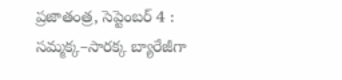ప్రజాతంత్ర, సెప్టెంబర్ 4 : సమ్మక్క–సారక్క బ్యారేజీగా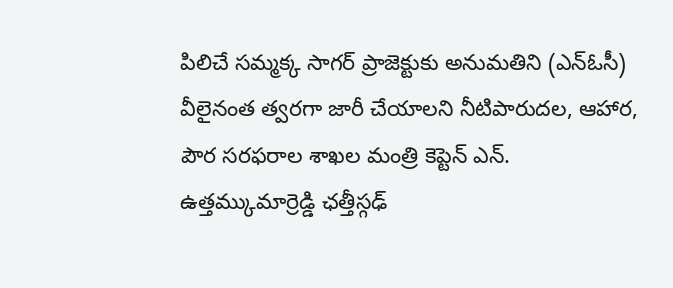పిలిచే సమ్మక్క సాగర్ ప్రాజెక్టుకు అనుమతిని (ఎన్ఓసీ) వీలైనంత త్వరగా జారీ చేయాలని నీటిపారుదల, ఆహార, పౌర సరఫరాల శాఖల మంత్రి కెప్టెన్ ఎన్. ఉత్తమ్కుమార్రెడ్డి ఛత్తీస్గఢ్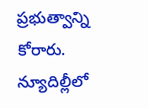ప్రభుత్వాన్ని కోరారు. న్యూదిల్లీలో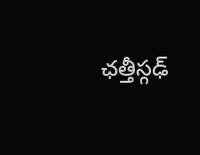ఛత్తీస్గఢ్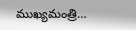ముఖ్యమంత్రి…